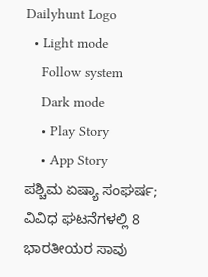Dailyhunt Logo
  • Light mode
    Follow system
    Dark mode
    • Play Story
    • App Story
ಪಶ್ಚಿಮ ಏಷ್ಯಾ ಸಂಘರ್ಷ; ವಿವಿಧ ಘಟನೆಗಳಲ್ಲಿ 8 ಭಾರತೀಯರ ಸಾವು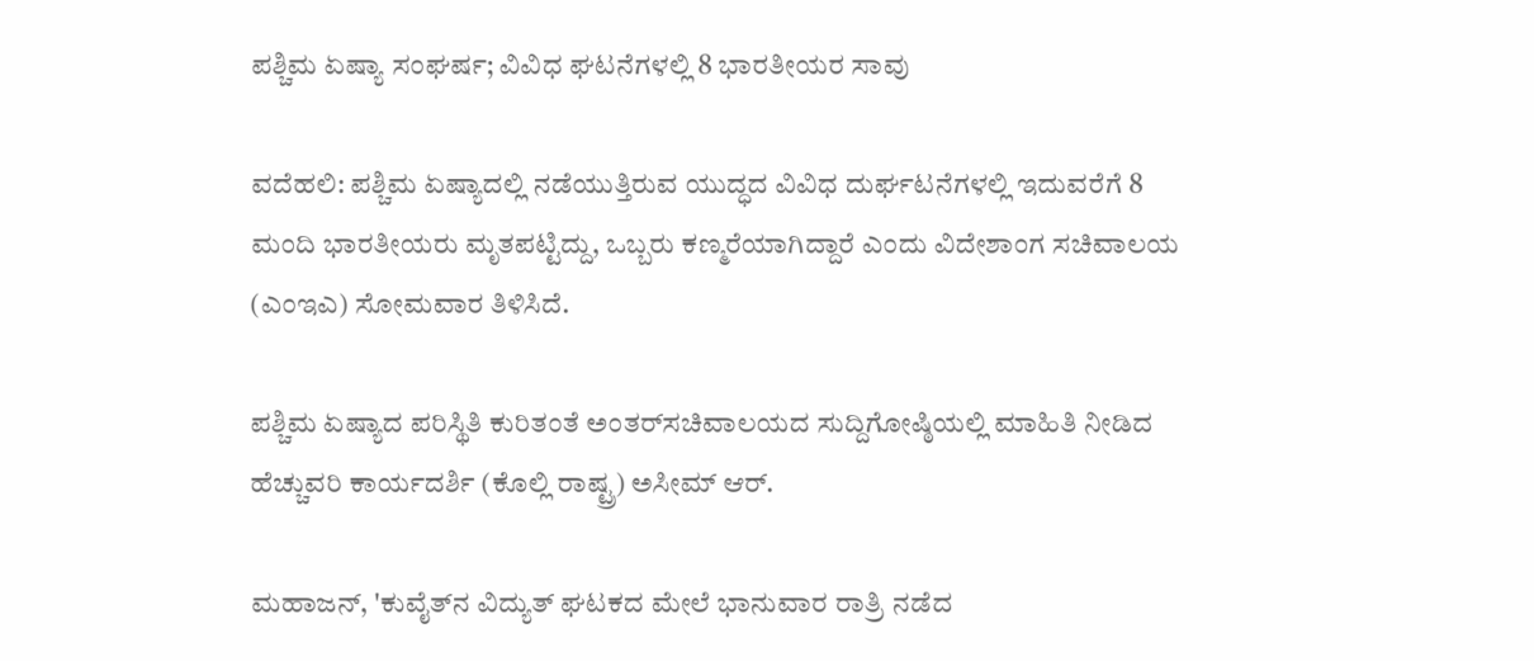ಪಶ್ಚಿಮ ಏಷ್ಯಾ ಸಂಘರ್ಷ; ವಿವಿಧ ಘಟನೆಗಳಲ್ಲಿ 8 ಭಾರತೀಯರ ಸಾವು

ವದೆಹಲಿ: ಪಶ್ಚಿಮ ಏಷ್ಯಾದಲ್ಲಿ ನಡೆಯುತ್ತಿರುವ ಯುದ್ಧದ ವಿವಿಧ ದುರ್ಘಟನೆಗಳಲ್ಲಿ ಇದುವರೆಗೆ 8 ಮಂದಿ ಭಾರತೀಯರು ಮೃತಪಟ್ಟಿದ್ದು, ಒಬ್ಬರು ಕಣ್ಮರೆಯಾಗಿದ್ದಾರೆ ಎಂದು ವಿದೇಶಾಂಗ ಸಚಿವಾಲಯ (ಎಂಇಎ) ಸೋಮವಾರ ತಿಳಿಸಿದೆ.

ಪಶ್ಚಿಮ ಏಷ್ಯಾದ ಪರಿಸ್ಥಿತಿ ಕುರಿತಂತೆ ಅಂತರ್‌ಸಚಿವಾಲಯದ ಸುದ್ದಿಗೋಷ್ಠಿಯಲ್ಲಿ ಮಾಹಿತಿ ನೀಡಿದ ಹೆಚ್ಚುವರಿ ಕಾರ್ಯದರ್ಶಿ (ಕೊಲ್ಲಿ ರಾಷ್ಟ್ರ) ಅಸೀಮ್‌ ಆರ್‌.

ಮಹಾಜನ್‌, 'ಕುವೈತ್‌ನ ವಿದ್ಯುತ್‌ ಘಟಕದ ಮೇಲೆ ಭಾನುವಾರ ರಾತ್ರಿ ನಡೆದ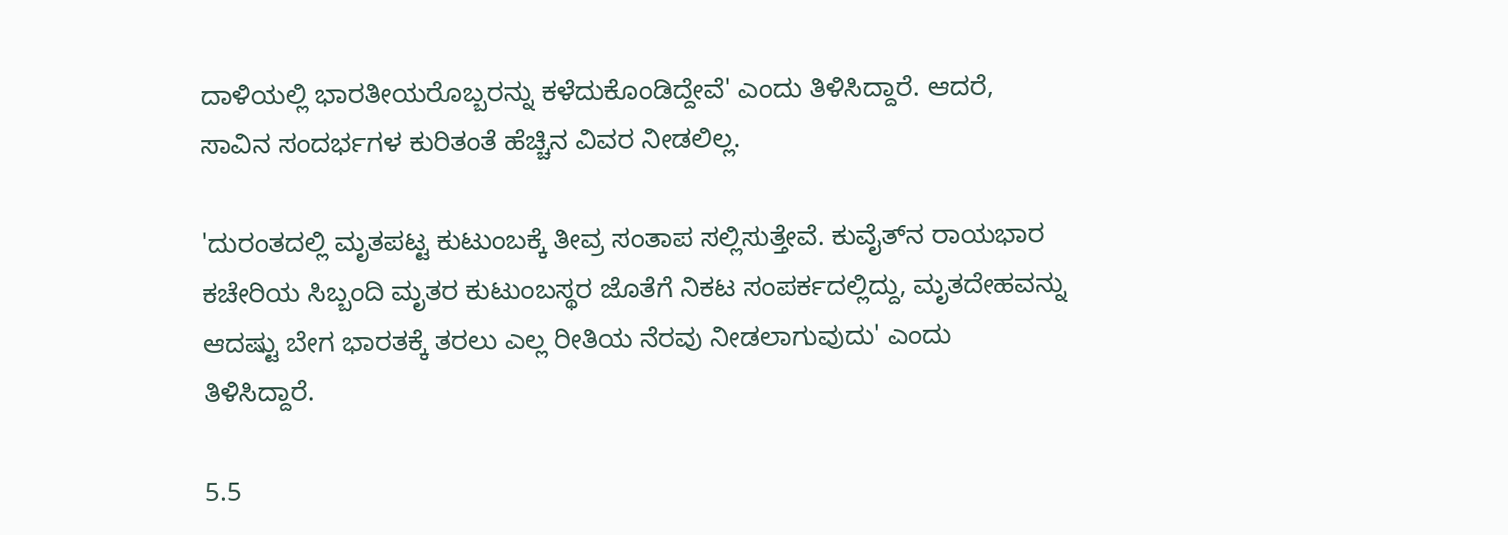ದಾಳಿಯಲ್ಲಿ ಭಾರತೀಯರೊಬ್ಬರನ್ನು ಕಳೆದುಕೊಂಡಿದ್ದೇವೆ' ಎಂದು ತಿಳಿಸಿದ್ದಾರೆ. ಆದರೆ, ಸಾವಿನ ಸಂದರ್ಭಗಳ ಕುರಿತಂತೆ ಹೆಚ್ಚಿನ ವಿವರ ನೀಡಲಿಲ್ಲ.

'ದುರಂತದಲ್ಲಿ ಮೃತಪಟ್ಟ ಕುಟುಂಬಕ್ಕೆ ತೀವ್ರ ಸಂತಾಪ ಸಲ್ಲಿಸುತ್ತೇವೆ. ಕುವೈತ್‌ನ ರಾಯಭಾರ ಕಚೇರಿಯ ಸಿಬ್ಬಂದಿ ಮೃತರ ಕುಟುಂಬಸ್ಥರ ಜೊತೆಗೆ ನಿಕಟ ಸಂಪರ್ಕದಲ್ಲಿದ್ದು, ಮೃತದೇಹವನ್ನು ಆದಷ್ಟು ಬೇಗ ಭಾರತಕ್ಕೆ ತರಲು ಎಲ್ಲ ರೀತಿಯ ನೆರವು ನೀಡಲಾಗುವುದು' ಎಂದು ತಿಳಿಸಿದ್ದಾರೆ.

5.5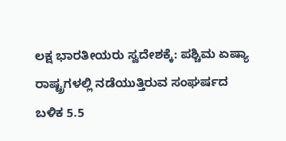ಲಕ್ಷ ಭಾರತೀಯರು ಸ್ವದೇಶಕ್ಕೆ: ಪಶ್ಚಿಮ ಏಷ್ಯಾ ರಾಷ್ಟ್ರಗಳಲ್ಲಿ ನಡೆಯುತ್ತಿರುವ ಸಂಘರ್ಷದ ಬಳಿಕ 5.5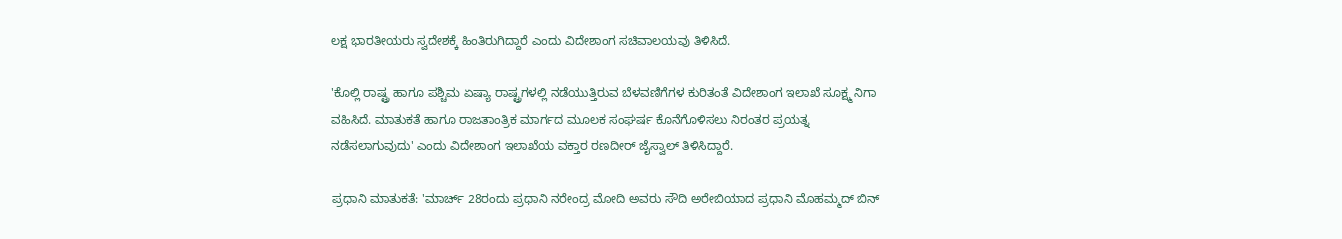ಲಕ್ಷ ಭಾರತೀಯರು ಸ್ವದೇಶಕ್ಕೆ ಹಿಂತಿರುಗಿದ್ದಾರೆ ಎಂದು ವಿದೇಶಾಂಗ ಸಚಿವಾಲಯವು ತಿಳಿಸಿದೆ.

'ಕೊಲ್ಲಿ ರಾಷ್ಟ್ರ ಹಾಗೂ ಪಶ್ಚಿಮ ಏಷ್ಯಾ ರಾಷ್ಟ್ರಗಳಲ್ಲಿ ನಡೆಯುತ್ತಿರುವ ಬೆಳವಣಿಗೆಗಳ ಕುರಿತಂತೆ ವಿದೇಶಾಂಗ ಇಲಾಖೆ ಸೂಕ್ಷ್ಮ ನಿಗಾ ವಹಿಸಿದೆ. ಮಾತುಕತೆ ಹಾಗೂ ರಾಜತಾಂತ್ರಿಕ ಮಾರ್ಗದ ಮೂಲಕ ಸಂಘರ್ಷ ಕೊನೆಗೊಳಿಸಲು ನಿರಂತರ ಪ್ರಯತ್ನ ನಡೆಸಲಾಗುವುದು' ಎಂದು ವಿದೇಶಾಂಗ ಇಲಾಖೆಯ ವಕ್ತಾರ ರಣದೀರ್‌ ಜೈಸ್ವಾಲ್‌ ತಿಳಿಸಿದ್ದಾರೆ.

ಪ್ರಧಾನಿ ಮಾತುಕತೆ: 'ಮಾರ್ಚ್‌ 28ರಂದು ಪ್ರಧಾನಿ ನರೇಂದ್ರ ಮೋದಿ ಅವರು ಸೌದಿ ಅರೇಬಿಯಾದ ಪ್ರಧಾನಿ ಮೊಹಮ್ಮದ್‌ ಬಿನ್‌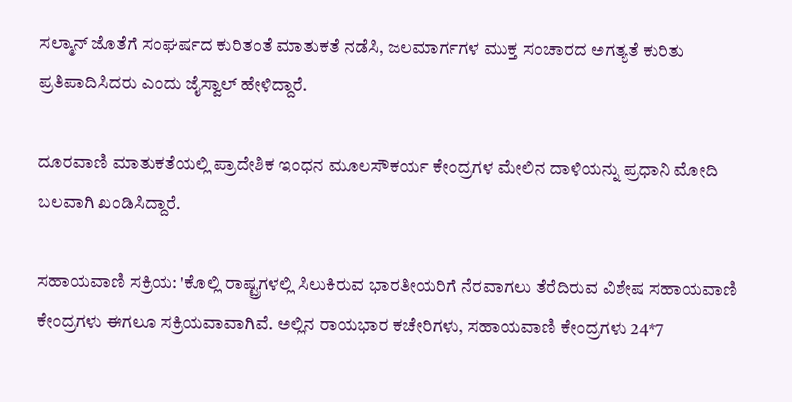ಸಲ್ಮಾನ್‌ ಜೊತೆಗೆ ಸಂಘರ್ಷದ ಕುರಿತಂತೆ ಮಾತುಕತೆ ನಡೆಸಿ, ಜಲಮಾರ್ಗಗಳ ಮುಕ್ತ ಸಂಚಾರದ ಅಗತ್ಯತೆ ಕುರಿತು ಪ್ರತಿಪಾದಿಸಿದರು ಎಂದು ಜೈಸ್ವಾಲ್‌ ಹೇಳಿದ್ದಾರೆ.

ದೂರವಾಣಿ ಮಾತುಕತೆಯಲ್ಲಿ ಪ್ರಾದೇಶಿಕ ಇಂಧನ ಮೂಲಸೌಕರ್ಯ ಕೇಂದ್ರಗಳ ಮೇಲಿನ ದಾಳಿಯನ್ನು ಪ್ರಧಾನಿ ಮೋದಿ ಬಲವಾಗಿ ಖಂಡಿಸಿದ್ದಾರೆ.

ಸಹಾಯವಾಣಿ ಸಕ್ರಿಯ: 'ಕೊಲ್ಲಿ ರಾಷ್ಟ್ರಗಳಲ್ಲಿ ಸಿಲುಕಿರುವ ಭಾರತೀಯರಿಗೆ ನೆರವಾಗಲು ತೆರೆದಿರುವ ವಿಶೇಷ ಸಹಾಯವಾಣಿ ಕೇಂದ್ರಗಳು ಈಗಲೂ ಸಕ್ರಿಯವಾವಾಗಿವೆ. ಅಲ್ಲಿನ ರಾಯಭಾರ ಕಚೇರಿಗಳು, ಸಹಾಯವಾಣಿ ಕೇಂದ್ರಗಳು 24*7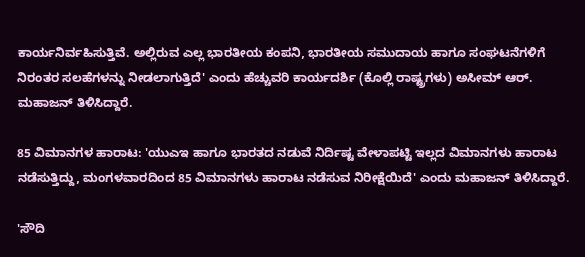ಕಾರ್ಯನಿರ್ವಹಿಸುತ್ತಿವೆ. ಅಲ್ಲಿರುವ ಎಲ್ಲ ಭಾರತೀಯ ಕಂಪನಿ, ಭಾರತೀಯ ಸಮುದಾಯ ಹಾಗೂ ಸಂಘಟನೆಗಳಿಗೆ ನಿರಂತರ ಸಲಹೆಗಳನ್ನು ನೀಡಲಾಗುತ್ತಿದೆ' ಎಂದು ಹೆಚ್ಚುವರಿ ಕಾರ್ಯದರ್ಶಿ (ಕೊಲ್ಲಿ ರಾಷ್ಟ್ರಗಳು) ಅಸೀಮ್‌ ಆರ್‌. ಮಹಾಜನ್‌ ತಿಳಿಸಿದ್ದಾರೆ.

85 ವಿಮಾನಗಳ ಹಾರಾಟ: 'ಯುಎಇ ಹಾಗೂ ಭಾರತದ ನಡುವೆ ನಿರ್ದಿಷ್ಟ ವೇಳಾಪಟ್ಟಿ ಇಲ್ಲದ ವಿಮಾನಗಳು ಹಾರಾಟ ನಡೆಸುತ್ತಿದ್ದು, ಮಂಗಳವಾರದಿಂದ 85 ವಿಮಾನಗಳು ಹಾರಾಟ ನಡೆಸುವ ನಿರೀಕ್ಷೆಯಿದೆ' ಎಂದು ಮಹಾಜನ್‌ ತಿಳಿಸಿದ್ದಾರೆ.

'ಸೌದಿ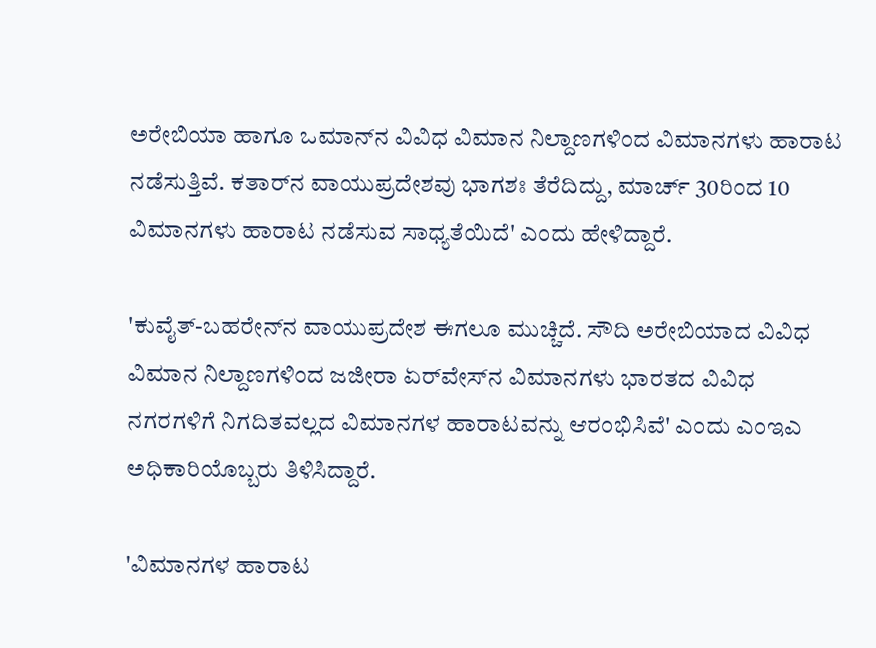ಅರೇಬಿಯಾ ಹಾಗೂ ಒಮಾನ್‌ನ ವಿವಿಧ ವಿಮಾನ ನಿಲ್ದಾಣಗಳಿಂದ ವಿಮಾನಗಳು ಹಾರಾಟ ನಡೆಸುತ್ತಿವೆ. ಕತಾರ್‌ನ ವಾಯುಪ್ರದೇಶವು ಭಾಗಶಃ ತೆರೆದಿದ್ದು, ಮಾರ್ಚ್‌ 30ರಿಂದ 10 ವಿಮಾನಗಳು ಹಾರಾಟ ನಡೆಸುವ ಸಾಧ್ಯತೆಯಿದೆ' ಎಂದು ಹೇಳಿದ್ದಾರೆ.

'ಕುವೈತ್‌-ಬಹರೇನ್‌ನ ವಾಯುಪ್ರದೇಶ ಈಗಲೂ ಮುಚ್ಚಿದೆ. ಸೌದಿ ಅರೇಬಿಯಾದ ವಿವಿಧ ವಿಮಾನ ನಿಲ್ದಾಣಗಳಿಂದ ಜಜೀರಾ ಏರ್‌ವೇಸ್‌ನ ವಿಮಾನಗಳು ಭಾರತದ ವಿವಿಧ ನಗರಗಳಿಗೆ ನಿಗದಿತವಲ್ಲದ ವಿಮಾನಗಳ ಹಾರಾಟವನ್ನು ಆರಂಭಿಸಿವೆ' ಎಂದು ಎಂಇಎ ಅಧಿಕಾರಿಯೊಬ್ಬರು ತಿಳಿಸಿದ್ದಾರೆ.

'ವಿಮಾನಗಳ ಹಾರಾಟ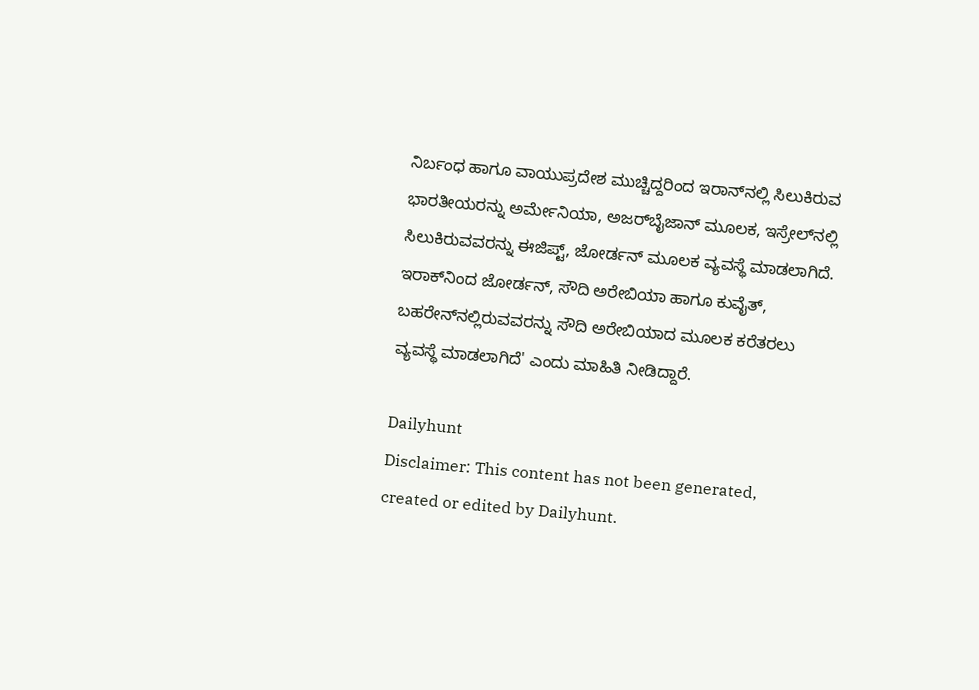ನಿರ್ಬಂಧ ಹಾಗೂ ವಾಯುಪ್ರದೇಶ ಮುಚ್ಚಿದ್ದರಿಂದ ಇರಾನ್‌ನಲ್ಲಿ ಸಿಲುಕಿರುವ ಭಾರತೀಯರನ್ನು ಅರ್ಮೇನಿಯಾ, ಅಜರ್‌ಬೈಜಾನ್‌ ಮೂಲಕ, ಇಸ್ರೇಲ್‌ನಲ್ಲಿ ಸಿಲುಕಿರುವವರನ್ನು ಈಜಿಪ್ಟ್‌, ಜೋರ್ಡನ್‌ ಮೂಲಕ ವ್ಯವಸ್ಥೆ ಮಾಡಲಾಗಿದೆ. ಇರಾಕ್‌ನಿಂದ ಜೋರ್ಡನ್‌, ಸೌದಿ ಅರೇಬಿಯಾ ಹಾಗೂ ಕುವೈತ್‌, ಬಹರೇನ್‌ನಲ್ಲಿರುವವರನ್ನು ಸೌದಿ ಅರೇಬಿಯಾದ ಮೂಲಕ ಕರೆತರಲು ವ್ಯವಸ್ಥೆ ಮಾಡಲಾಗಿದೆ' ಎಂದು ಮಾಹಿತಿ ನೀಡಿದ್ದಾರೆ.

Dailyhunt
Disclaimer: This content has not been generated, created or edited by Dailyhunt.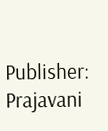Publisher: Prajavani